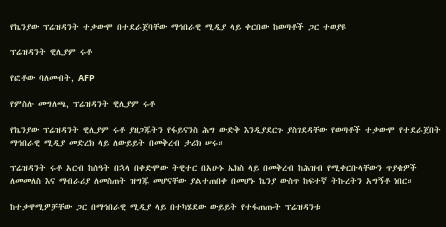የኬንያው ፕሬዝዳንት ተቃውሞ በተደራጀባቸው ማኅበራዊ ሚዲያ ላይ ቀርበው ከወጣቶች ጋር ተወያዩ

ፕሬዝዳንት ዊሊያም ሩቶ

የፎቶው ባለመብት, AFP

የምስሉ መግለጫ, ፕሬዝዳንት ዊሊያም ሩቶ

የኬንያው ፕሬዝዳንት ዊሊያም ሩቶ ያዘጋጁትን የፋይናንስ ሕግ ውድቅ እንዲያደርጉ ያስገደዳቸው የወጣቶች ተቃውሞ የተደራጀበት ማኅበራዊ ሚዲያ መድረክ ላይ ለውይይት በመቅረብ ታሪክ ሠሩ።

ፕሬዝዳንት ሩቶ አርብ ከሰዓት በኋላ በቀድሞው ትዊተር በአሁኑ ኤክስ ላይ በመቅረብ ከሕዝብ የሚቀርቡላቸውን ጥያቄዎች ለመመለስ እና ማብራሪያ ለመስጠት ዝግጁ መሆናቸው ያልተጠበቀ በመሆኑ ኬንያ ውስጥ ከፍተኛ ትኩረትን አግኝቶ ነበር።

ከተቃዋሚዎቻቸው ጋር በማኅበራዊ ሚዲያ ላይ በተካሄደው ውይይት የተፋጠጡት ፕሬዝዳንቱ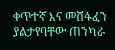ቀጥተኛ እና መሸፋፈን ያልታየባቸው ጠንካራ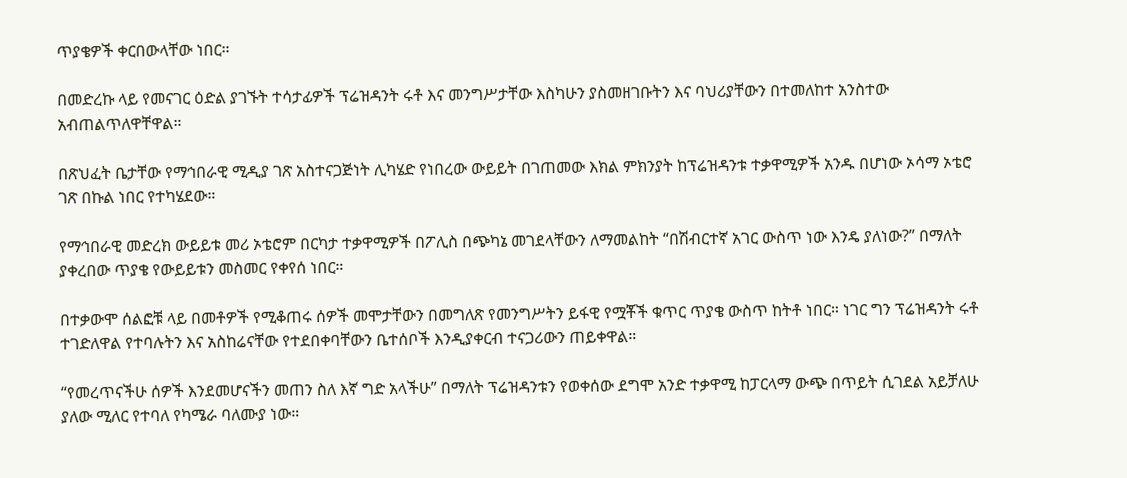ጥያቄዎች ቀርበውላቸው ነበር።

በመድረኩ ላይ የመናገር ዕድል ያገኙት ተሳታፊዎች ፕሬዝዳንት ሩቶ እና መንግሥታቸው እስካሁን ያስመዘገቡትን እና ባህሪያቸውን በተመለከተ አንስተው አብጠልጥለዋቸዋል።

በጽህፈት ቤታቸው የማኅበራዊ ሚዲያ ገጽ አስተናጋጅነት ሊካሄድ የነበረው ውይይት በገጠመው እክል ምክንያት ከፕሬዝዳንቱ ተቃዋሚዎች አንዱ በሆነው ኦሳማ ኦቴሮ ገጽ በኩል ነበር የተካሄደው።

የማኅበራዊ መድረክ ውይይቱ መሪ ኦቴሮም በርካታ ተቃዋሚዎች በፖሊስ በጭካኔ መገደላቸውን ለማመልከት “በሽብርተኛ አገር ውስጥ ነው እንዴ ያለነው?” በማለት ያቀረበው ጥያቄ የውይይቱን መስመር የቀየሰ ነበር።

በተቃውሞ ሰልፎቹ ላይ በመቶዎች የሚቆጠሩ ሰዎች መሞታቸውን በመግለጽ የመንግሥትን ይፋዊ የሟቾች ቁጥር ጥያቄ ውስጥ ከትቶ ነበር። ነገር ግን ፕሬዝዳንት ሩቶ ተገድለዋል የተባሉትን እና አስከሬናቸው የተደበቀባቸውን ቤተሰቦች እንዲያቀርብ ተናጋሪውን ጠይቀዋል።

“የመረጥናችሁ ሰዎች እንደመሆናችን መጠን ስለ እኛ ግድ አላችሁ” በማለት ፕሬዝዳንቱን የወቀሰው ደግሞ አንድ ተቃዋሚ ከፓርላማ ውጭ በጥይት ሲገደል አይቻለሁ ያለው ሚለር የተባለ የካሜራ ባለሙያ ነው።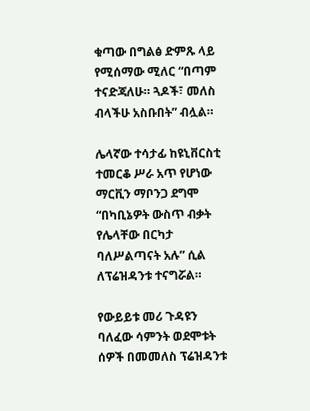ቁጣው በግልፅ ድምጹ ላይ የሚሰማው ሚለር “በጣም ተናድጃለሁ። ጓዶች፣ መለስ ብላችሁ አስቡበት” ብሏል።

ሌላኛው ተሳታፊ ከዩኒቨርስቲ ተመርቆ ሥራ አጥ የሆነው ማርቪን ማቦንጋ ደግሞ “በካቢኔዎት ውስጥ ብቃት የሌላቸው በርካታ ባለሥልጣናት አሉ” ሲል ለፕሬዝዳንቱ ተናግሯል።

የውይይቱ መሪ ጉዳዩን ባለፈው ሳምንት ወደሞቱት ሰዎች በመመለስ ፕሬዝዳንቱ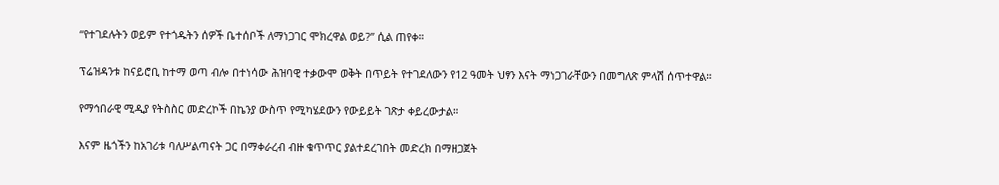“የተገደሉትን ወይም የተጎዱትን ሰዎች ቤተሰቦች ለማነጋገር ሞክረዋል ወይ?” ሲል ጠየቀ።

ፕሬዝዳንቱ ከናይሮቢ ከተማ ወጣ ብሎ በተነሳው ሕዝባዊ ተቃውሞ ወቅት በጥይት የተገደለውን የ12 ዓመት ህፃን እናት ማነጋገራቸውን በመግለጽ ምላሽ ሰጥተዋል።

የማኅበራዊ ሚዲያ የትስስር መድረኮች በኬንያ ውስጥ የሚካሄደውን የውይይት ገጽታ ቀይረውታል።

እናም ዜጎችን ከአገሪቱ ባለሥልጣናት ጋር በማቀራረብ ብዙ ቁጥጥር ያልተደረገበት መድረክ በማዘጋጀት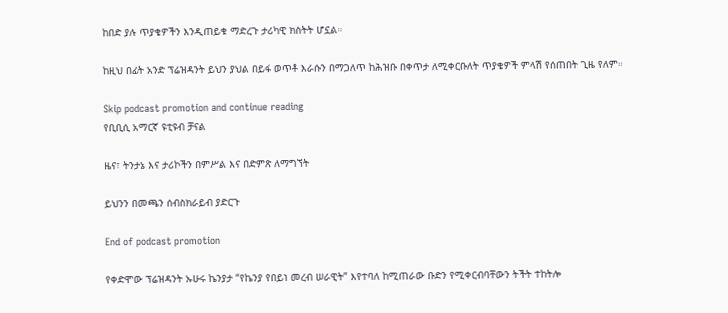ከበድ ያሉ ጥያቄዎችን እንዲጠይቁ ማድረጉ ታሪካዊ ክስትት ሆኗል።

ከዚህ በፊት አንድ ፕሬዝዳንት ይህን ያህል በይፋ ወጥቶ እራሱን በማጋለጥ ከሕዝቡ በቀጥታ ለሚቀርቡለት ጥያቄዎች ምላሽ የሰጠበት ጊዜ የለም።

Skip podcast promotion and continue reading
የቢቢሲ አማርኛ ዩቲዩብ ቻናል

ዜና፣ ትንታኔ እና ታሪኮችን በምሥል እና በድምጽ ለማግኘት

ይህንን በመጫን ሰብስክራይብ ያድርጉ

End of podcast promotion

የቀድሞው ፕሬዝዳንት ኡሁሩ ኬንያታ “የኬንያ የበይነ መረብ ሠራዊት” እየተባለ ከሚጠራው ቡድን የሚቀርብባቸውን ትችት ተከትሎ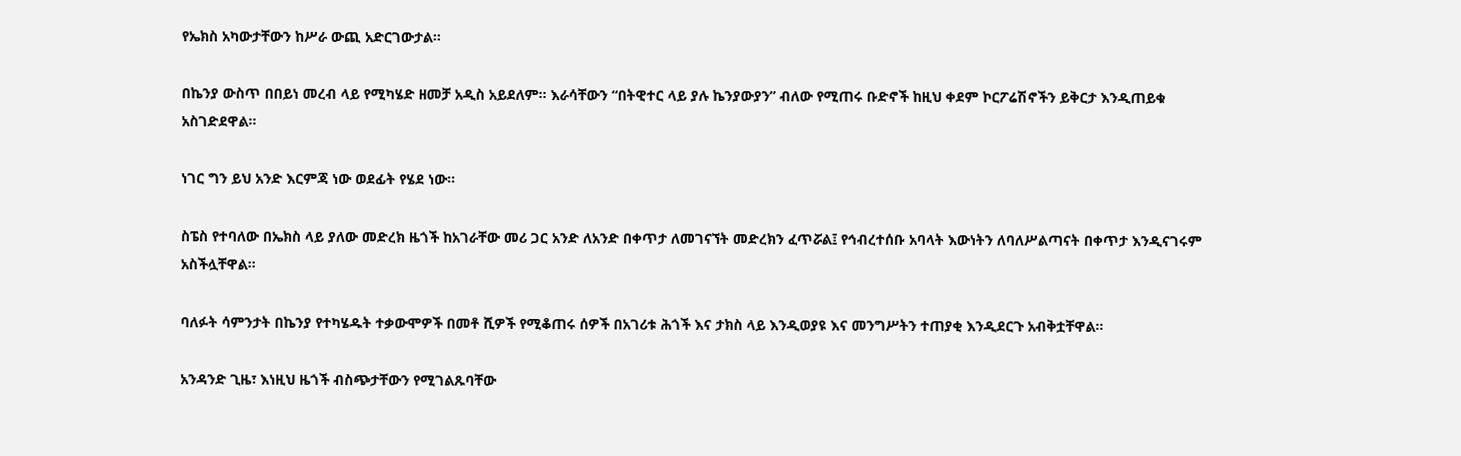የኤክስ አካውታቸውን ከሥራ ውጪ አድርገውታል።

በኬንያ ውስጥ በበይነ መረብ ላይ የሚካሄድ ዘመቻ አዲስ አይደለም። እራሳቸውን “በትዊተር ላይ ያሉ ኬንያውያን” ብለው የሚጠሩ ቡድኖች ከዚህ ቀደም ኮርፖሬሽኖችን ይቅርታ እንዲጠይቁ አስገድደዋል።

ነገር ግን ይህ አንድ እርምጃ ነው ወደፊት የሄደ ነው።

ስፔስ የተባለው በኤክስ ላይ ያለው መድረክ ዜጎች ከአገራቸው መሪ ጋር አንድ ለአንድ በቀጥታ ለመገናኘት መድረክን ፈጥሯል፤ የኅብረተሰቡ አባላት እውነትን ለባለሥልጣናት በቀጥታ እንዲናገሩም አስችሏቸዋል።

ባለፉት ሳምንታት በኬንያ የተካሄዱት ተቃውሞዎች በመቶ ሺዎች የሚቆጠሩ ሰዎች በአገሪቱ ሕጎች እና ታክስ ላይ እንዲወያዩ እና መንግሥትን ተጠያቂ እንዲደርጉ አብቅቷቸዋል።

አንዳንድ ጊዜ፣ እነዚህ ዜጎች ብስጭታቸውን የሚገልጹባቸው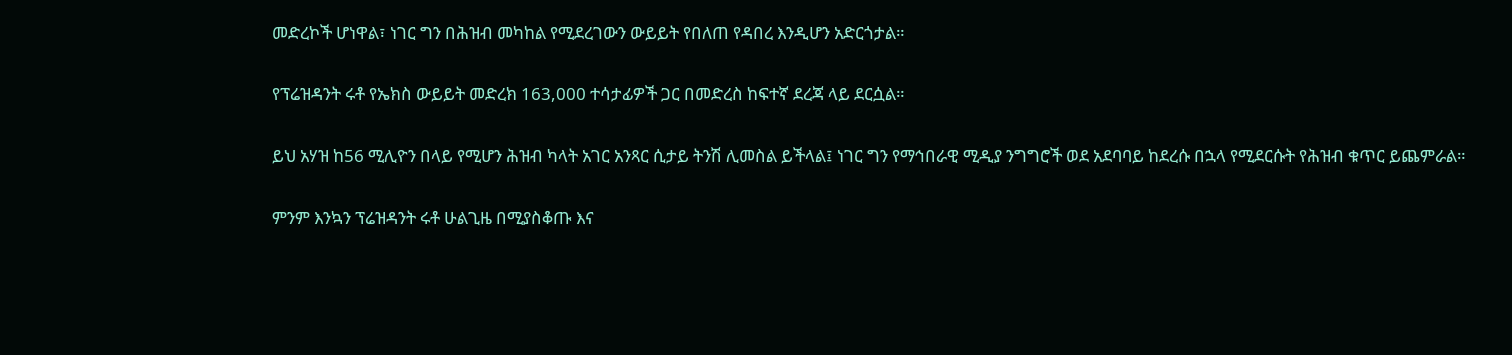መድረኮች ሆነዋል፣ ነገር ግን በሕዝብ መካከል የሚደረገውን ውይይት የበለጠ የዳበረ እንዲሆን አድርጎታል።

የፕሬዝዳንት ሩቶ የኤክስ ውይይት መድረክ 163,000 ተሳታፊዎች ጋር በመድረስ ከፍተኛ ደረጃ ላይ ደርሷል።

ይህ አሃዝ ከ56 ሚሊዮን በላይ የሚሆን ሕዝብ ካላት አገር አንጻር ሲታይ ትንሽ ሊመስል ይችላል፤ ነገር ግን የማኅበራዊ ሚዲያ ንግግሮች ወደ አደባባይ ከደረሱ በኋላ የሚደርሱት የሕዝብ ቁጥር ይጨምራል።

ምንም እንኳን ፕሬዝዳንት ሩቶ ሁልጊዜ በሚያስቆጡ እና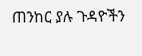ጠንከር ያሉ ጉዳዮችን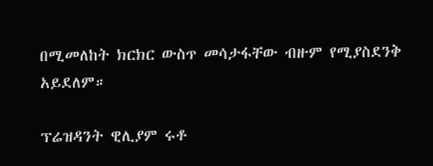በሚመለከት ክርክር ውስጥ መሳታፋቸው ብዙም የሚያስደንቅ አይደለም።

ፕሬዝዳንት ዊሊያም ሩቶ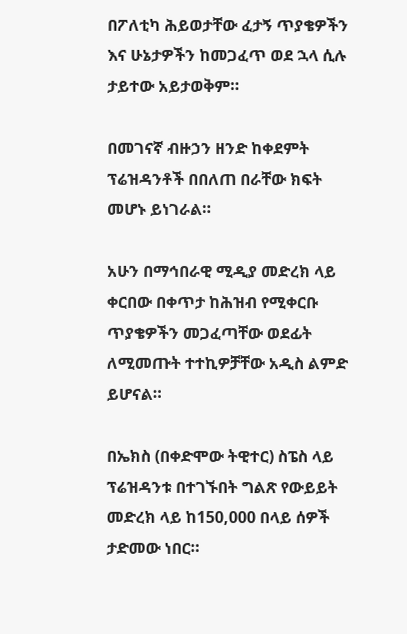በፖለቲካ ሕይወታቸው ፈታኝ ጥያቄዎችን እና ሁኔታዎችን ከመጋፈጥ ወደ ኋላ ሲሉ ታይተው አይታወቅም።

በመገናኛ ብዙኃን ዘንድ ከቀደምት ፕሬዝዳንቶች በበለጠ በራቸው ክፍት መሆኑ ይነገራል።

አሁን በማኅበራዊ ሚዲያ መድረክ ላይ ቀርበው በቀጥታ ከሕዝብ የሚቀርቡ ጥያቄዎችን መጋፈጣቸው ወደፊት ለሚመጡት ተተኪዎቻቸው አዲስ ልምድ ይሆናል።

በኤክስ (በቀድሞው ትዊተር) ስፔስ ላይ ፕሬዝዳንቱ በተገኙበት ግልጽ የውይይት መድረክ ላይ ከ150,000 በላይ ሰዎች ታድመው ነበር።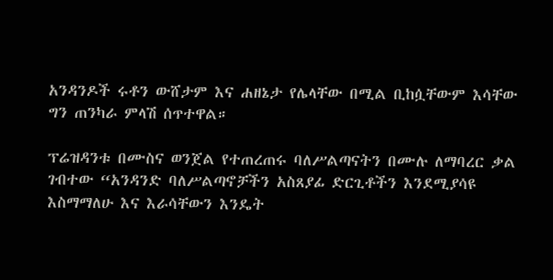አንዳንዶች ሩቶን ውሸታም እና ሐዘኔታ የሌላቸው በሚል ቢከሷቸውም እሳቸው ግን ጠንካራ ምላሽ ሰጥተዋል።

ፕሬዝዳንቱ በሙስና ወንጀል የተጠረጠሩ ባለሥልጣናትን በሙሉ ለማባረር ቃል ገብተው “አንዳንድ ባለሥልጣኖቻችን አስጸያፊ ድርጊቶችን እንደሚያሳዩ እስማማለሁ እና እራሳቸውን እንዴት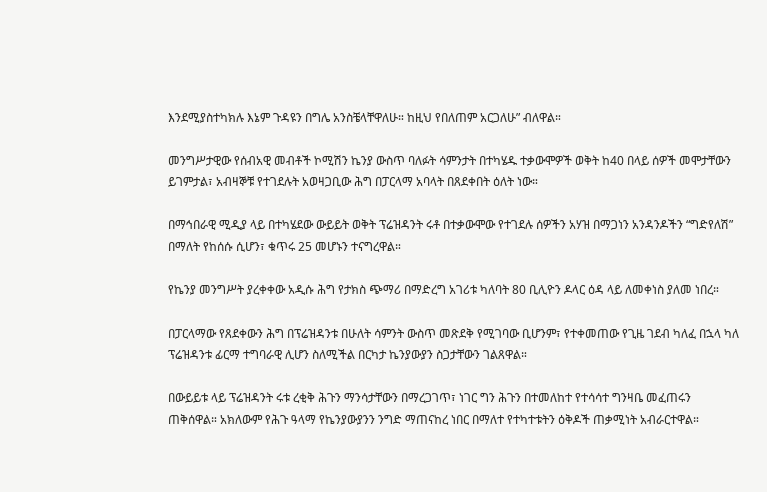እንደሚያስተካክሉ እኔም ጉዳዩን በግሌ አንስቼላቸዋለሁ። ከዚህ የበለጠም አርጋለሁ” ብለዋል።

መንግሥታዊው የሰብአዊ መብቶች ኮሚሽን ኬንያ ውስጥ ባለፉት ሳምንታት በተካሄዱ ተቃውሞዎች ወቅት ከ40 በላይ ሰዎች መሞታቸውን ይገምታል፣ አብዛኞቹ የተገደሉት አወዛጋቢው ሕግ በፓርላማ አባላት በጸደቀበት ዕለት ነው።

በማኅበራዊ ሚዲያ ላይ በተካሄደው ውይይት ወቅት ፕሬዝዳንት ሩቶ በተቃውሞው የተገደሉ ሰዎችን አሃዝ በማጋነን አንዳንዶችን “ግድየለሽ” በማለት የከሰሱ ሲሆን፣ ቁጥሩ 25 መሆኑን ተናግረዋል።

የኬንያ መንግሥት ያረቀቀው አዲሱ ሕግ የታክስ ጭማሪ በማድረግ አገሪቱ ካለባት 80 ቢሊዮን ዶላር ዕዳ ላይ ለመቀነስ ያለመ ነበረ።

በፓርላማው የጸደቀውን ሕግ በፕሬዝዳንቱ በሁለት ሳምንት ውስጥ መጽደቅ የሚገባው ቢሆንም፣ የተቀመጠው የጊዜ ገደብ ካለፈ በኋላ ካለ ፕሬዝዳንቱ ፊርማ ተግባራዊ ሊሆን ስለሚችል በርካታ ኬንያውያን ስጋታቸውን ገልጸዋል።

በውይይቱ ላይ ፕሬዝዳንት ሩቱ ረቂቅ ሕጉን ማንሳታቸውን በማረጋገጥ፣ ነገር ግን ሕጉን በተመለከተ የተሳሳተ ግንዛቤ መፈጠሩን ጠቅሰዋል። አክለውም የሕጉ ዓላማ የኬንያውያንን ንግድ ማጠናከረ ነበር በማለተ የተካተቱትን ዕቅዶች ጠቃሚነት አብራርተዋል።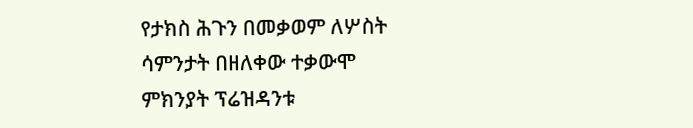የታክስ ሕጉን በመቃወም ለሦስት ሳምንታት በዘለቀው ተቃውሞ ምክንያት ፕሬዝዳንቱ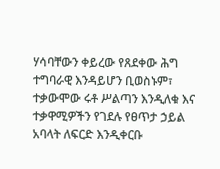ሃሳባቸውን ቀይረው የጸደቀው ሕግ ተግባራዊ እንዳይሆን ቢወስኑም፣ ተቃውሞው ሩቶ ሥልጣን እንዲለቁ እና ተቃዋሚዎችን የገደሉ የፀጥታ ኃይል አባላት ለፍርድ እንዲቀርቡ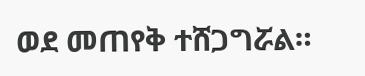ወደ መጠየቅ ተሸጋግሯል።